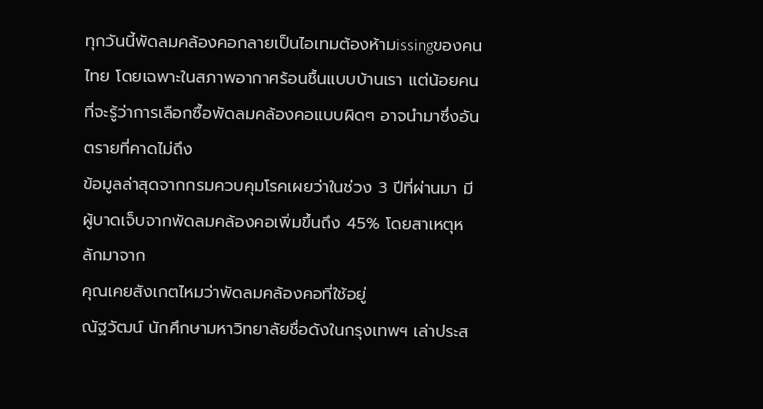ทุกวันนี้พัดลมคล้องคอกลายเป็นไอเทมต้องห้ามissingของคนไทย โดยเฉพาะในสภาพอากาศร้อนชื้นแบบบ้านเรา แต่น้อยคนที่จะรู้ว่าการเลือกซื้อพัดลมคล้องคอแบบผิดๆ อาจนำมาซึ่งอันตรายที่คาดไม่ถึง
ข้อมูลล่าสุดจากกรมควบคุมโรคเผยว่าในช่วง 3 ปีที่ผ่านมา มีผู้บาดเจ็บจากพัดลมคล้องคอเพิ่มขึ้นถึง 45% โดยสาเหตุหลักมาจาก
คุณเคยสังเกตไหมว่าพัดลมคล้องคอที่ใช้อยู่
ณัฐวัฒน์ นักศึกษามหาวิทยาลัยชื่อดังในกรุงเทพฯ เล่าประส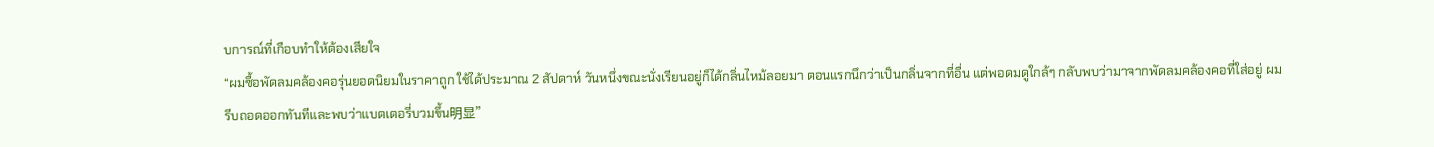บการณ์ที่เกือบทำให้ต้องเสียใจ
“ผมซื้อพัดลมคล้องคอรุ่นยอดนิยมในราคาถูก ใช้ได้ประมาณ 2 สัปดาห์ วันหนึ่งขณะนั่งเรียนอยู่ก็ได้กลิ่นไหม้ลอยมา ตอนแรกนึกว่าเป็นกลิ่นจากที่อื่น แต่พอดมดูใกล้ๆ กลับพบว่ามาจากพัดลมคล้องคอที่ใส่อยู่ ผมรีบถอดออกทันทีและพบว่าแบตเตอรี่บวมขึ้น明显”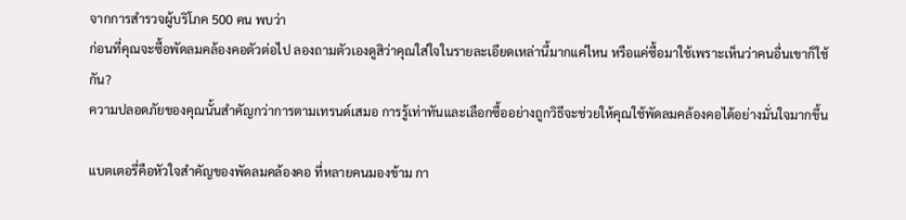จากการสำรวจผู้บริโภค 500 คน พบว่า
ก่อนที่คุณจะซื้อพัดลมคล้องคอตัวต่อไป ลองถามตัวเองดูสิว่าคุณใส่ใจในรายละเอียดเหล่านี้มากแค่ไหน หรือแค่ซื้อมาใช้เพราะเห็นว่าคนอื่นเขาก็ใช้กัน?
ความปลอดภัยของคุณนั้นสำคัญกว่าการตามเทรนด์เสมอ การรู้เท่าทันและเลือกซื้ออย่างถูกวิธีจะช่วยให้คุณใช้พัดลมคล้องคอได้อย่างมั่นใจมากขึ้น

แบตเตอรี่คือหัวใจสำคัญของพัดลมคล้องคอ ที่หลายคนมองข้าม กา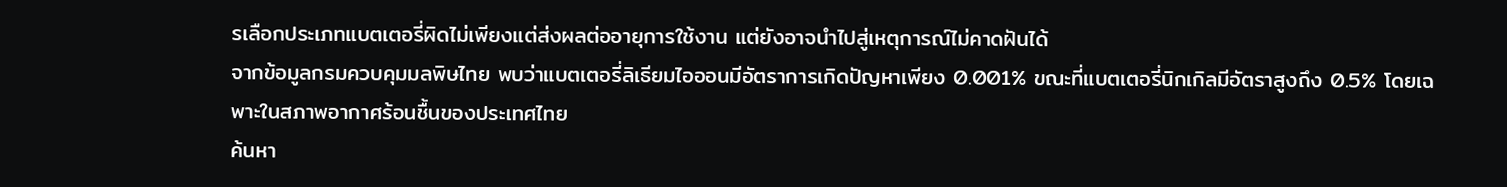รเลือกประเภทแบตเตอรี่ผิดไม่เพียงแต่ส่งผลต่ออายุการใช้งาน แต่ยังอาจนำไปสู่เหตุการณ์ไม่คาดฝันได้
จากข้อมูลกรมควบคุมมลพิษไทย พบว่าแบตเตอรี่ลิเธียมไอออนมีอัตราการเกิดปัญหาเพียง 0.001% ขณะที่แบตเตอรี่นิกเกิลมีอัตราสูงถึง 0.5% โดยเฉพาะในสภาพอากาศร้อนชื้นของประเทศไทย
ค้นหา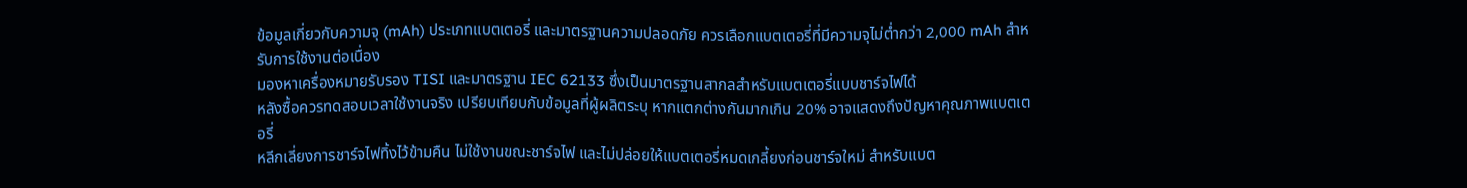ข้อมูลเกี่ยวกับความจุ (mAh) ประเภทแบตเตอรี่ และมาตรฐานความปลอดภัย ควรเลือกแบตเตอรี่ที่มีความจุไม่ต่ำกว่า 2,000 mAh สำหรับการใช้งานต่อเนื่อง
มองหาเครื่องหมายรับรอง TISI และมาตรฐาน IEC 62133 ซึ่งเป็นมาตรฐานสากลสำหรับแบตเตอรี่แบบชาร์จไฟได้
หลังซื้อควรทดสอบเวลาใช้งานจริง เปรียบเทียบกับข้อมูลที่ผู้ผลิตระบุ หากแตกต่างกันมากเกิน 20% อาจแสดงถึงปัญหาคุณภาพแบตเตอรี่
หลีกเลี่ยงการชาร์จไฟทิ้งไว้ข้ามคืน ไม่ใช้งานขณะชาร์จไฟ และไม่ปล่อยให้แบตเตอรี่หมดเกลี้ยงก่อนชาร์จใหม่ สำหรับแบต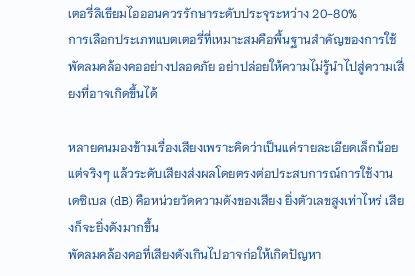เตอรี่ลิเธียมไอออนควรรักษาระดับประจุระหว่าง 20-80%
การเลือกประเภทแบตเตอรี่ที่เหมาะสมคือพื้นฐานสำคัญของการใช้พัดลมคล้องคออย่างปลอดภัย อย่าปล่อยให้ความไม่รู้นำไปสู่ความเสี่ยงที่อาจเกิดขึ้นได้

หลายคนมองข้ามเรื่องเสียงเพราะคิดว่าเป็นแค่รายละเอียดเล็กน้อย แต่จริงๆ แล้วระดับเสียงส่งผลโดยตรงต่อประสบการณ์การใช้งาน
เดซิเบล (dB) คือหน่วยวัดความดังของเสียง ยิ่งตัวเลขสูงเท่าไหร่ เสียงก็จะยิ่งดังมากขึ้น
พัดลมคล้องคอที่เสียงดังเกินไปอาจก่อให้เกิดปัญหา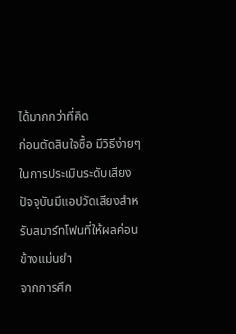ได้มากกว่าที่คิด
ก่อนตัดสินใจซื้อ มีวิธีง่ายๆ ในการประเมินระดับเสียง
ปัจจุบันมีแอปวัดเสียงสำหรับสมาร์ทโฟนที่ให้ผลค่อนข้างแม่นยำ
จากการศึก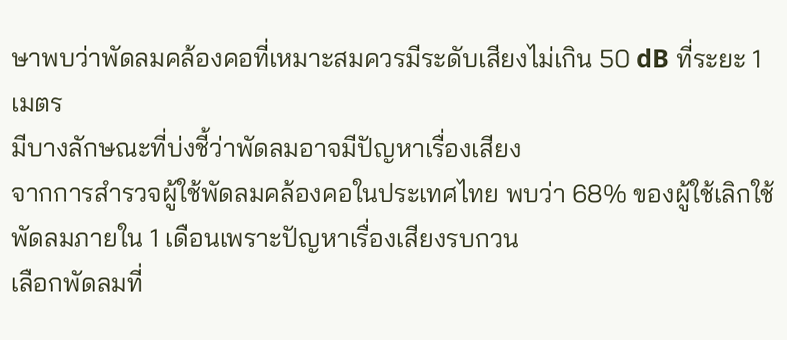ษาพบว่าพัดลมคล้องคอที่เหมาะสมควรมีระดับเสียงไม่เกิน 50 dB ที่ระยะ 1 เมตร
มีบางลักษณะที่บ่งชี้ว่าพัดลมอาจมีปัญหาเรื่องเสียง
จากการสำรวจผู้ใช้พัดลมคล้องคอในประเทศไทย พบว่า 68% ของผู้ใช้เลิกใช้พัดลมภายใน 1 เดือนเพราะปัญหาเรื่องเสียงรบกวน
เลือกพัดลมที่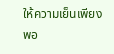ให้ความเย็นเพียงพอ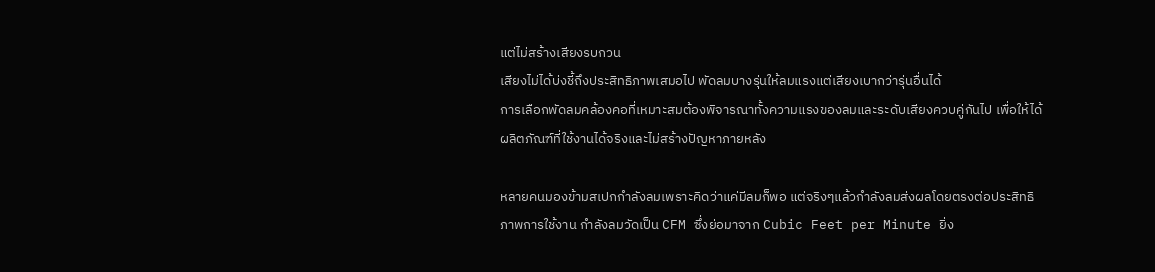แต่ไม่สร้างเสียงรบกวน
เสียงไม่ได้บ่งชี้ถึงประสิทธิภาพเสมอไป พัดลมบางรุ่นให้ลมแรงแต่เสียงเบากว่ารุ่นอื่นได้
การเลือกพัดลมคล้องคอที่เหมาะสมต้องพิจารณาทั้งความแรงของลมและระดับเสียงควบคู่กันไป เพื่อให้ได้ผลิตภัณฑ์ที่ใช้งานได้จริงและไม่สร้างปัญหาภายหลัง

หลายคนมองข้ามสเปกกำลังลมเพราะคิดว่าแค่มีลมก็พอ แต่จริงๆแล้วกำลังลมส่งผลโดยตรงต่อประสิทธิภาพการใช้งาน กำลังลมวัดเป็น CFM ซึ่งย่อมาจาก Cubic Feet per Minute ยิ่ง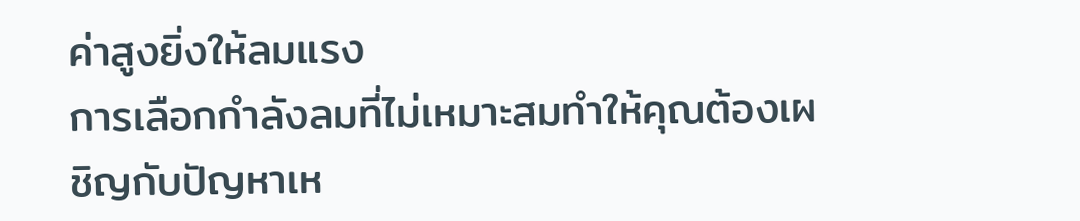ค่าสูงยิ่งให้ลมแรง
การเลือกกำลังลมที่ไม่เหมาะสมทำให้คุณต้องเผชิญกับปัญหาเห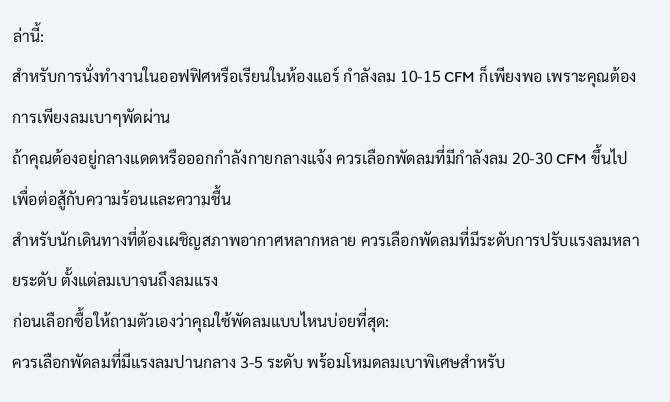ล่านี้:
สำหรับการนั่งทำงานในออฟฟิศหรือเรียนในห้องแอร์ กำลังลม 10-15 CFM ก็เพียงพอ เพราะคุณต้องการเพียงลมเบาๆพัดผ่าน
ถ้าคุณต้องอยู่กลางแดดหรือออกกำลังกายกลางแจ้ง ควรเลือกพัดลมที่มีกำลังลม 20-30 CFM ขึ้นไป เพื่อต่อสู้กับความร้อนและความชื้น
สำหรับนักเดินทางที่ต้องเผชิญสภาพอากาศหลากหลาย ควรเลือกพัดลมที่มีระดับการปรับแรงลมหลายระดับ ตั้งแต่ลมเบาจนถึงลมแรง
ก่อนเลือกซื้อให้ถามตัวเองว่าคุณใช้พัดลมแบบไหนบ่อยที่สุด:
ควรเลือกพัดลมที่มีแรงลมปานกลาง 3-5 ระดับ พร้อมโหมดลมเบาพิเศษสำหรับ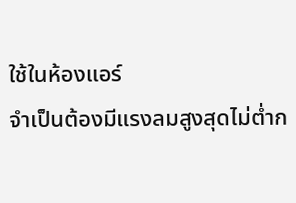ใช้ในห้องแอร์
จำเป็นต้องมีแรงลมสูงสุดไม่ต่ำก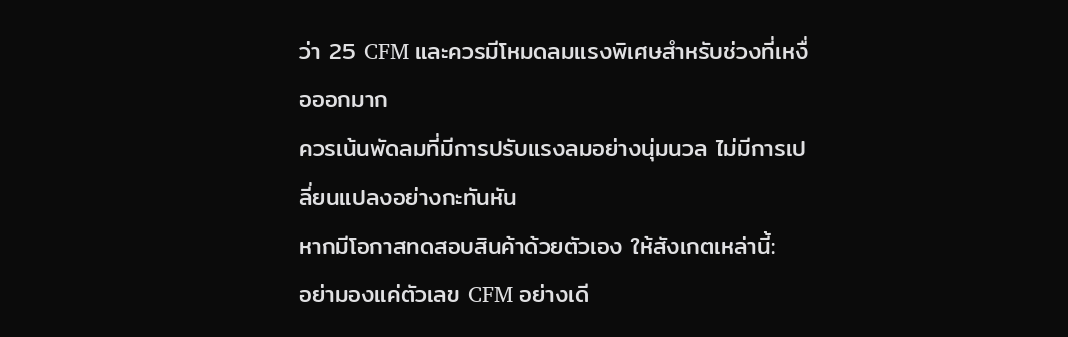ว่า 25 CFM และควรมีโหมดลมแรงพิเศษสำหรับช่วงที่เหงื่อออกมาก
ควรเน้นพัดลมที่มีการปรับแรงลมอย่างนุ่มนวล ไม่มีการเปลี่ยนแปลงอย่างกะทันหัน
หากมีโอกาสทดสอบสินค้าด้วยตัวเอง ให้สังเกตเหล่านี้:
อย่ามองแค่ตัวเลข CFM อย่างเดี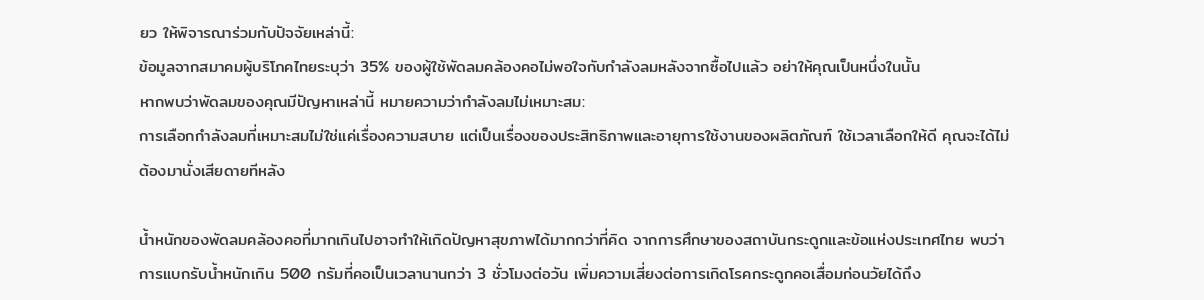ยว ให้พิจารณาร่วมกับปัจจัยเหล่านี้:
ข้อมูลจากสมาคมผู้บริโภคไทยระบุว่า 35% ของผู้ใช้พัดลมคล้องคอไม่พอใจกับกำลังลมหลังจากซื้อไปแล้ว อย่าให้คุณเป็นหนึ่งในนั้น
หากพบว่าพัดลมของคุณมีปัญหาเหล่านี้ หมายความว่ากำลังลมไม่เหมาะสม:
การเลือกกำลังลมที่เหมาะสมไม่ใช่แค่เรื่องความสบาย แต่เป็นเรื่องของประสิทธิภาพและอายุการใช้งานของผลิตภัณฑ์ ใช้เวลาเลือกให้ดี คุณจะได้ไม่ต้องมานั่งเสียดายทีหลัง

น้ำหนักของพัดลมคล้องคอที่มากเกินไปอาจทำให้เกิดปัญหาสุขภาพได้มากกว่าที่คิด จากการศึกษาของสถาบันกระดูกและข้อแห่งประเทศไทย พบว่าการแบกรับน้ำหนักเกิน 500 กรัมที่คอเป็นเวลานานกว่า 3 ชั่วโมงต่อวัน เพิ่มความเสี่ยงต่อการเกิดโรคกระดูกคอเสื่อมก่อนวัยได้ถึง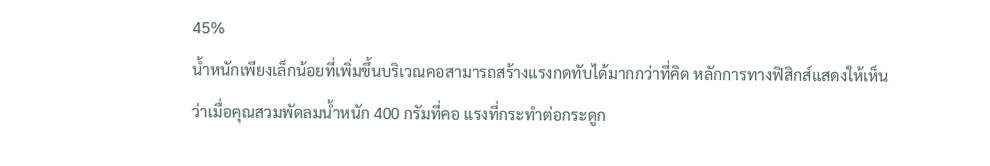45%
น้ำหนักเพียงเล็กน้อยที่เพิ่มขึ้นบริเวณคอสามารถสร้างแรงกดทับได้มากกว่าที่คิด หลักการทางฟิสิกส์แสดงให้เห็นว่าเมื่อคุณสวมพัดลมน้ำหนัก 400 กรัมที่คอ แรงที่กระทำต่อกระดูก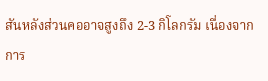สันหลังส่วนคออาจสูงถึง 2-3 กิโลกรัม เนื่องจากการ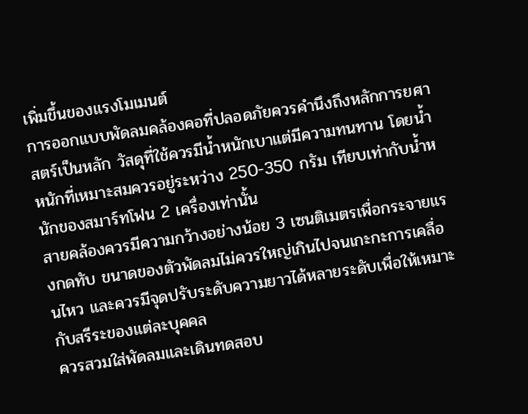เพิ่มขึ้นของแรงโมเมนต์
การออกแบบพัดลมคล้องคอที่ปลอดภัยควรคำนึงถึงหลักการยศาสตร์เป็นหลัก วัสดุที่ใช้ควรมีน้ำหนักเบาแต่มีความทนทาน โดยน้ำหนักที่เหมาะสมควรอยู่ระหว่าง 250-350 กรัม เทียบเท่ากับน้ำหนักของสมาร์ทโฟน 2 เครื่องเท่านั้น
สายคล้องควรมีความกว้างอย่างน้อย 3 เซนติเมตรเพื่อกระจายแรงกดทับ ขนาดของตัวพัดลมไม่ควรใหญ่เกินไปจนเกะกะการเคลื่อนไหว และควรมีจุดปรับระดับความยาวได้หลายระดับเพื่อให้เหมาะกับสรีระของแต่ละบุคคล
ควรสวมใส่พัดลมและเดินทดสอบ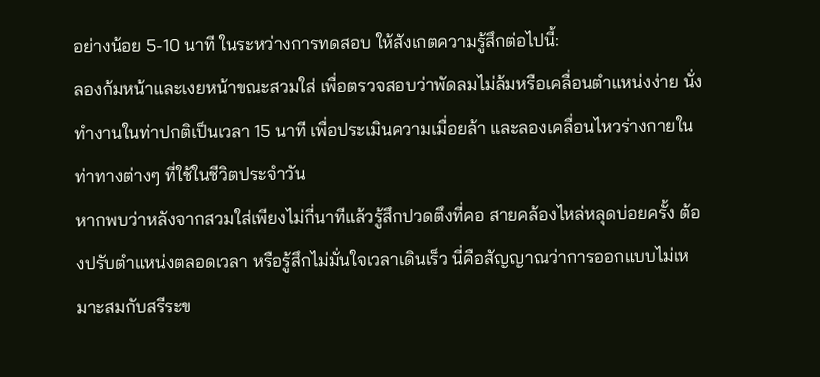อย่างน้อย 5-10 นาที ในระหว่างการทดสอบ ให้สังเกตความรู้สึกต่อไปนี้:
ลองก้มหน้าและเงยหน้าขณะสวมใส่ เพื่อตรวจสอบว่าพัดลมไม่ล้มหรือเคลื่อนตำแหน่งง่าย นั่งทำงานในท่าปกติเป็นเวลา 15 นาที เพื่อประเมินความเมื่อยล้า และลองเคลื่อนไหวร่างกายในท่าทางต่างๆ ที่ใช้ในชีวิตประจำวัน
หากพบว่าหลังจากสวมใส่เพียงไม่กี่นาทีแล้วรู้สึกปวดตึงที่คอ สายคล้องไหล่หลุดบ่อยครั้ง ต้องปรับตำแหน่งตลอดเวลา หรือรู้สึกไม่มั่นใจเวลาเดินเร็ว นี่คือสัญญาณว่าการออกแบบไม่เหมาะสมกับสรีระข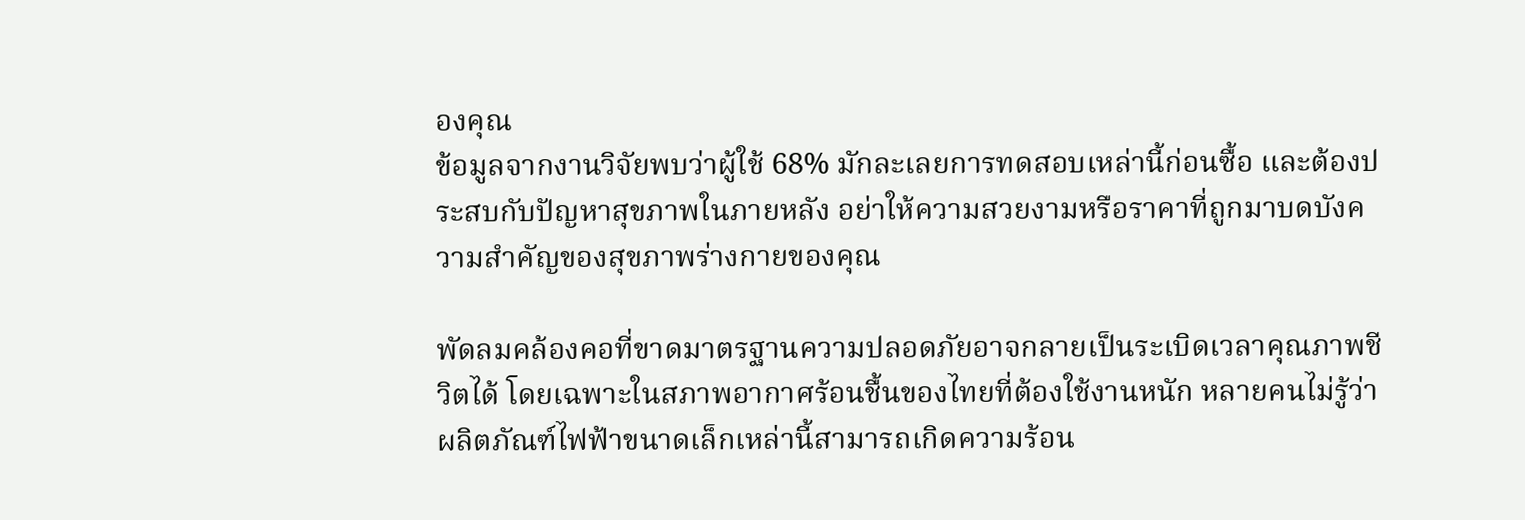องคุณ
ข้อมูลจากงานวิจัยพบว่าผู้ใช้ 68% มักละเลยการทดสอบเหล่านี้ก่อนซื้อ และต้องประสบกับปัญหาสุขภาพในภายหลัง อย่าให้ความสวยงามหรือราคาที่ถูกมาบดบังความสำคัญของสุขภาพร่างกายของคุณ

พัดลมคล้องคอที่ขาดมาตรฐานความปลอดภัยอาจกลายเป็นระเบิดเวลาคุณภาพชีวิตได้ โดยเฉพาะในสภาพอากาศร้อนชื้นของไทยที่ต้องใช้งานหนัก หลายคนไม่รู้ว่าผลิตภัณฑ์ไฟฟ้าขนาดเล็กเหล่านี้สามารถเกิดความร้อน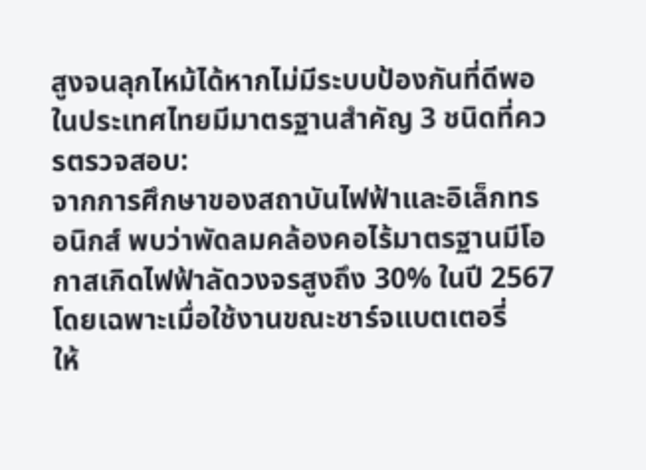สูงจนลุกไหม้ได้หากไม่มีระบบป้องกันที่ดีพอ
ในประเทศไทยมีมาตรฐานสำคัญ 3 ชนิดที่ควรตรวจสอบ:
จากการศึกษาของสถาบันไฟฟ้าและอิเล็กทรอนิกส์ พบว่าพัดลมคล้องคอไร้มาตรฐานมีโอกาสเกิดไฟฟ้าลัดวงจรสูงถึง 30% ในปี 2567 โดยเฉพาะเมื่อใช้งานขณะชาร์จแบตเตอรี่
ให้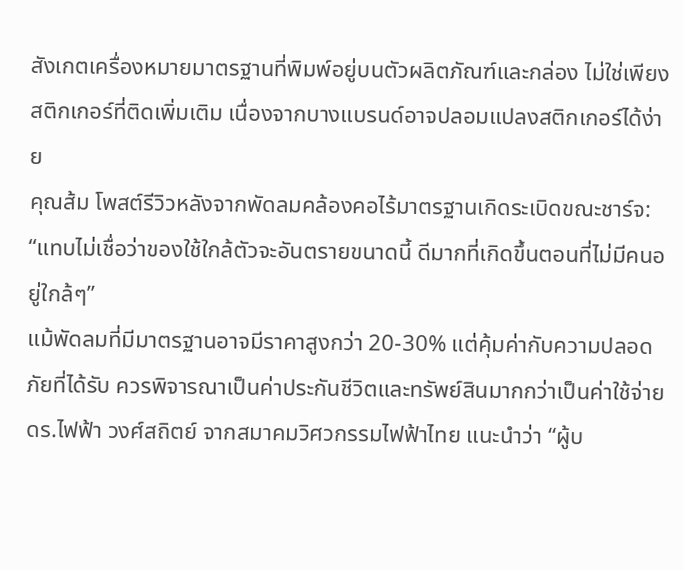สังเกตเครื่องหมายมาตรฐานที่พิมพ์อยู่บนตัวผลิตภัณฑ์และกล่อง ไม่ใช่เพียงสติกเกอร์ที่ติดเพิ่มเติม เนื่องจากบางแบรนด์อาจปลอมแปลงสติกเกอร์ได้ง่าย
คุณส้ม โพสต์รีวิวหลังจากพัดลมคล้องคอไร้มาตรฐานเกิดระเบิดขณะชาร์จ: “แทบไม่เชื่อว่าของใช้ใกล้ตัวจะอันตรายขนาดนี้ ดีมากที่เกิดขึ้นตอนที่ไม่มีคนอยู่ใกล้ๆ”
แม้พัดลมที่มีมาตรฐานอาจมีราคาสูงกว่า 20-30% แต่คุ้มค่ากับความปลอดภัยที่ได้รับ ควรพิจารณาเป็นค่าประกันชีวิตและทรัพย์สินมากกว่าเป็นค่าใช้จ่าย
ดร.ไฟฟ้า วงศ์สถิตย์ จากสมาคมวิศวกรรมไฟฟ้าไทย แนะนำว่า “ผู้บ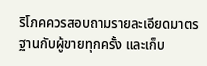ริโภคควรสอบถามรายละเอียดมาตรฐานกับผู้ขายทุกครั้ง และเก็บ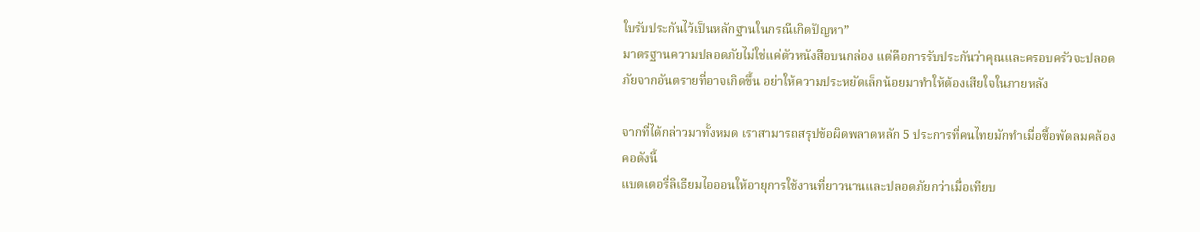ใบรับประกันไว้เป็นหลักฐานในกรณีเกิดปัญหา”
มาตรฐานความปลอดภัยไม่ใช่แค่ตัวหนังสือบนกล่อง แต่คือการรับประกันว่าคุณและครอบครัวจะปลอดภัยจากอันตรายที่อาจเกิดขึ้น อย่าให้ความประหยัดเล็กน้อยมาทำให้ต้องเสียใจในภายหลัง

จากที่ได้กล่าวมาทั้งหมด เราสามารถสรุปข้อผิดพลาดหลัก 5 ประการที่คนไทยมักทำเมื่อซื้อพัดลมคล้องคอดังนี้
แบตเตอรี่ลิเธียมไอออนให้อายุการใช้งานที่ยาวนานและปลอดภัยกว่าเมื่อเทียบ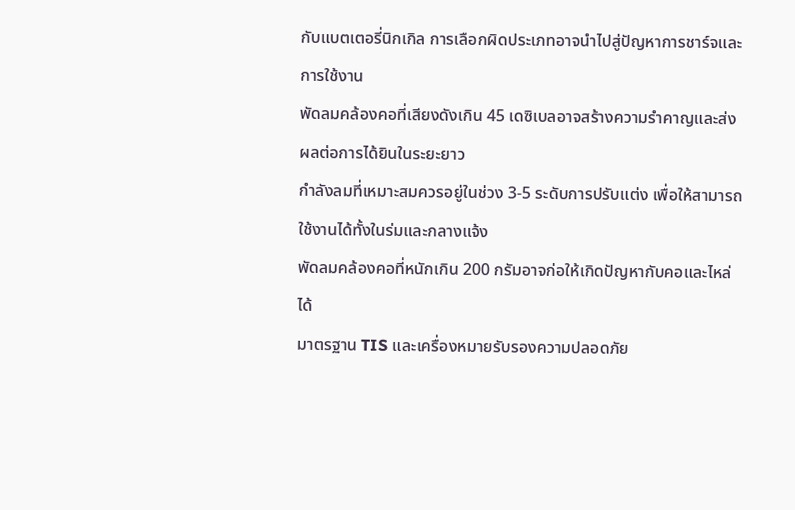กับแบตเตอรี่นิกเกิล การเลือกผิดประเภทอาจนำไปสู่ปัญหาการชาร์จและการใช้งาน
พัดลมคล้องคอที่เสียงดังเกิน 45 เดซิเบลอาจสร้างความรำคาญและส่งผลต่อการได้ยินในระยะยาว
กำลังลมที่เหมาะสมควรอยู่ในช่วง 3-5 ระดับการปรับแต่ง เพื่อให้สามารถใช้งานได้ทั้งในร่มและกลางแจ้ง
พัดลมคล้องคอที่หนักเกิน 200 กรัมอาจก่อให้เกิดปัญหากับคอและไหล่ได้
มาตรฐาน TIS และเครื่องหมายรับรองความปลอดภัย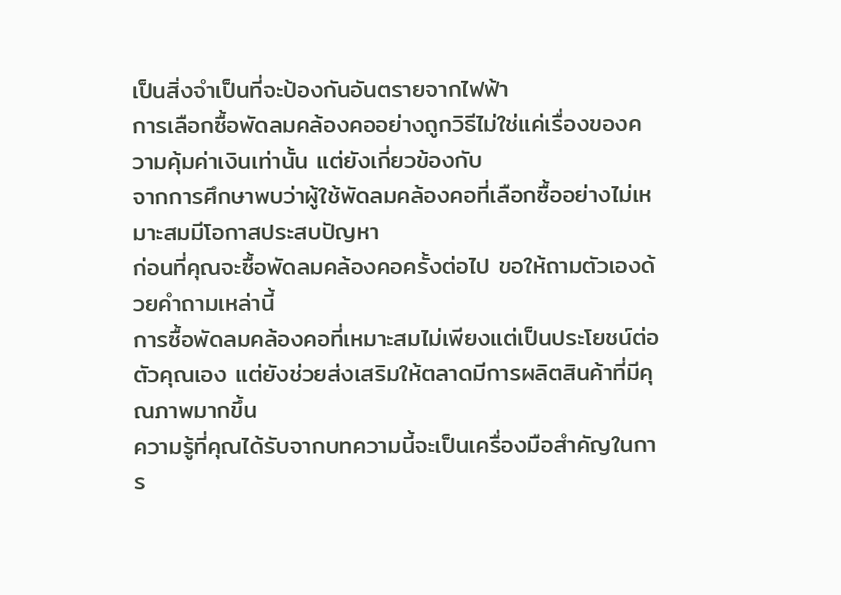เป็นสิ่งจำเป็นที่จะป้องกันอันตรายจากไฟฟ้า
การเลือกซื้อพัดลมคล้องคออย่างถูกวิธีไม่ใช่แค่เรื่องของความคุ้มค่าเงินเท่านั้น แต่ยังเกี่ยวข้องกับ
จากการศึกษาพบว่าผู้ใช้พัดลมคล้องคอที่เลือกซื้ออย่างไม่เหมาะสมมีโอกาสประสบปัญหา
ก่อนที่คุณจะซื้อพัดลมคล้องคอครั้งต่อไป ขอให้ถามตัวเองด้วยคำถามเหล่านี้
การซื้อพัดลมคล้องคอที่เหมาะสมไม่เพียงแต่เป็นประโยชน์ต่อตัวคุณเอง แต่ยังช่วยส่งเสริมให้ตลาดมีการผลิตสินค้าที่มีคุณภาพมากขึ้น
ความรู้ที่คุณได้รับจากบทความนี้จะเป็นเครื่องมือสำคัญในการ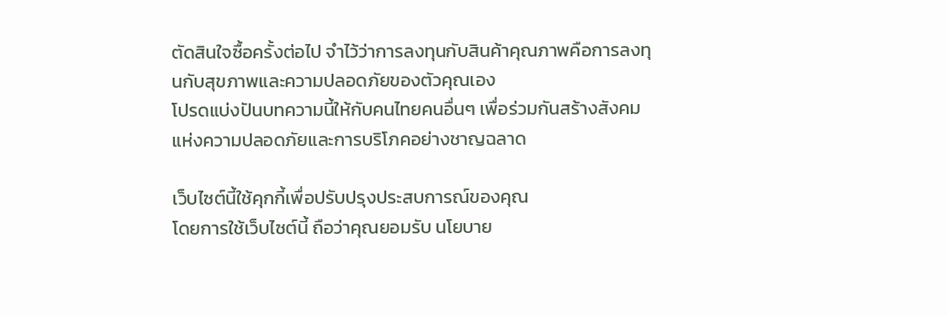ตัดสินใจซื้อครั้งต่อไป จำไว้ว่าการลงทุนกับสินค้าคุณภาพคือการลงทุนกับสุขภาพและความปลอดภัยของตัวคุณเอง
โปรดแบ่งปันบทความนี้ให้กับคนไทยคนอื่นๆ เพื่อร่วมกันสร้างสังคมแห่งความปลอดภัยและการบริโภคอย่างชาญฉลาด

เว็บไซต์นี้ใช้คุกกี้เพื่อปรับปรุงประสบการณ์ของคุณ
โดยการใช้เว็บไซต์นี้ ถือว่าคุณยอมรับ นโยบาย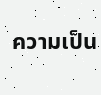ความเป็น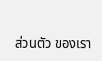ส่วนตัว ของเรา